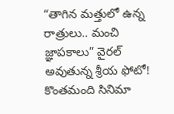“తాగిన మత్తులో ఉన్న రాత్రులు.. మంచి జ్ఞాపకాలు” వైరల్ అవుతున్న శ్రీయ ఫోటో!
కొంతమంది సినిమా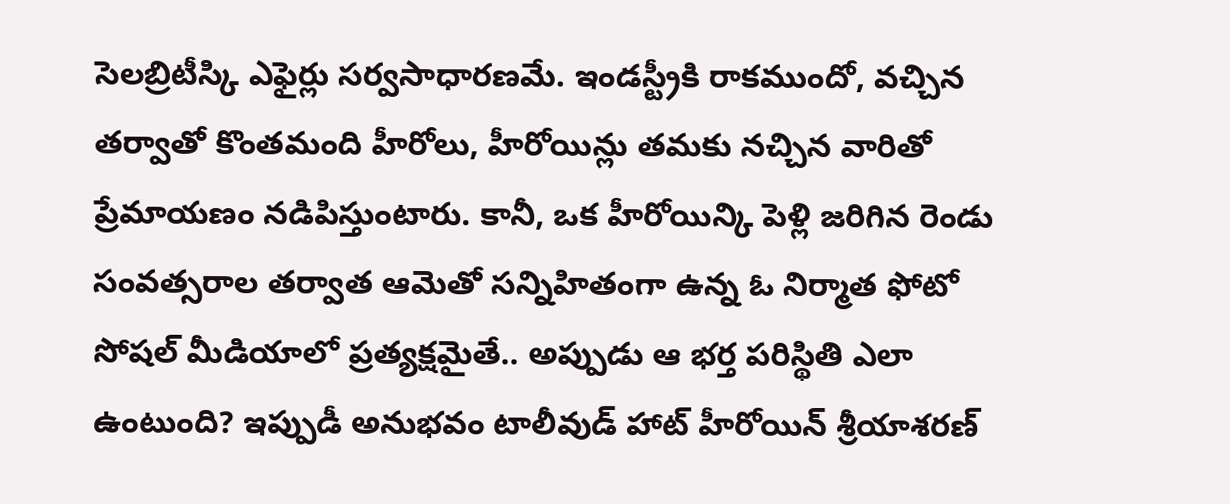సెలబ్రిటీస్కి ఎఫైర్లు సర్వసాధారణమే. ఇండస్ట్రీకి రాకముందో, వచ్చిన తర్వాతో కొంతమంది హీరోలు, హీరోయిన్లు తమకు నచ్చిన వారితో ప్రేమాయణం నడిపిస్తుంటారు. కానీ, ఒక హీరోయిన్కి పెళ్లి జరిగిన రెండు సంవత్సరాల తర్వాత ఆమెతో సన్నిహితంగా ఉన్న ఓ నిర్మాత ఫోటో సోషల్ మీడియాలో ప్రత్యక్షమైతే.. అప్పుడు ఆ భర్త పరిస్థితి ఎలా ఉంటుంది? ఇప్పుడీ అనుభవం టాలీవుడ్ హాట్ హీరోయిన్ శ్రీయాశరణ్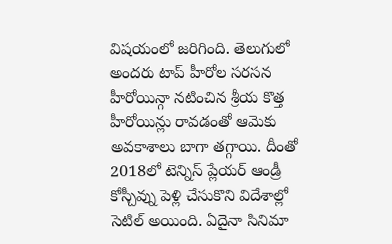విషయంలో జరిగింది. తెలుగులో అందరు టాప్ హీరోల సరసన హీరోయిన్గా నటించిన శ్రీయ కొత్త హీరోయిన్లు రావడంతో ఆమెకు అవకాశాలు బాగా తగ్గాయి. దీంతో 2018లో టెన్నిస్ ప్లేయర్ ఆండ్రీ కోస్చీవ్ను పెళ్లి చేసుకొని విదేశాల్లో సెటిల్ అయింది. ఏదైనా సినిమా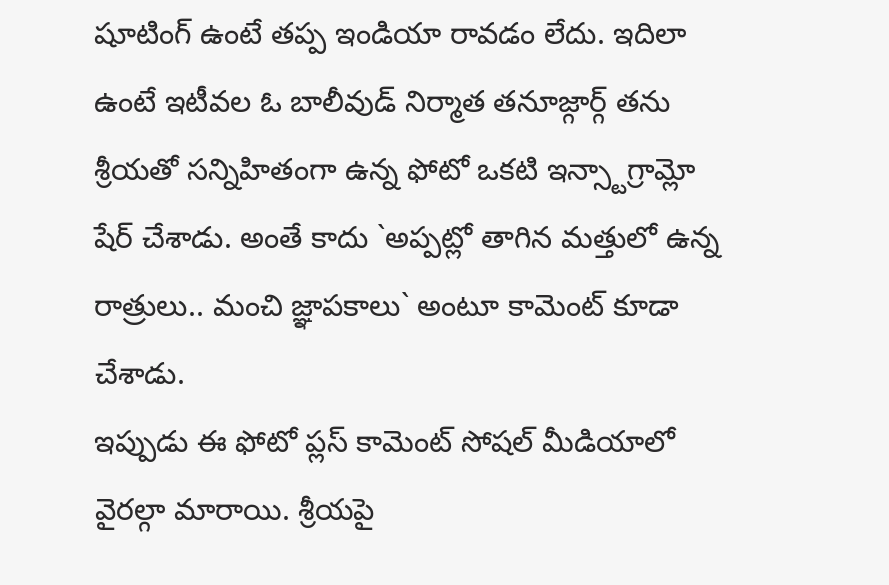షూటింగ్ ఉంటే తప్ప ఇండియా రావడం లేదు. ఇదిలా ఉంటే ఇటీవల ఓ బాలీవుడ్ నిర్మాత తనూజ్గార్గ్ తను శ్రీయతో సన్నిహితంగా ఉన్న ఫోటో ఒకటి ఇన్స్టాగ్రామ్లో షేర్ చేశాడు. అంతే కాదు `అప్పట్లో తాగిన మత్తులో ఉన్న రాత్రులు.. మంచి జ్ఞాపకాలు` అంటూ కామెంట్ కూడా చేశాడు.
ఇప్పుడు ఈ ఫోటో ప్లస్ కామెంట్ సోషల్ మీడియాలో వైరల్గా మారాయి. శ్రీయపై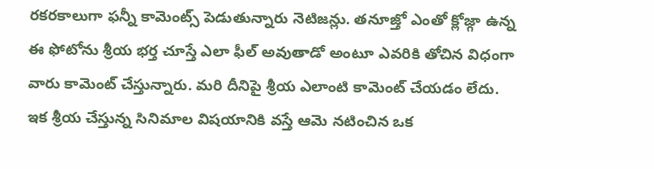రకరకాలుగా ఫన్నీ కామెంట్స్ పెడుతున్నారు నెటిజన్లు. తనూజ్తో ఎంతో క్లోజ్గా ఉన్న ఈ ఫోటోను శ్రీయ భర్త చూస్తే ఎలా ఫీల్ అవుతాడో అంటూ ఎవరికి తోచిన విధంగా వారు కామెంట్ చేస్తున్నారు. మరి దీనిపై శ్రీయ ఎలాంటి కామెంట్ చేయడం లేదు. ఇక శ్రీయ చేస్తున్న సినిమాల విషయానికి వస్తే ఆమె నటించిన ఒక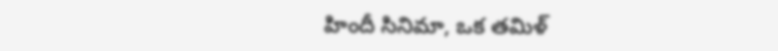హిందీ సినిమా, ఒక తమిళ్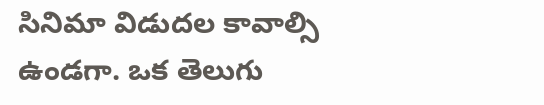సినిమా విడుదల కావాల్సి ఉండగా. ఒక తెలుగు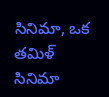సినిమా, ఒక తమిళ్ సినిమా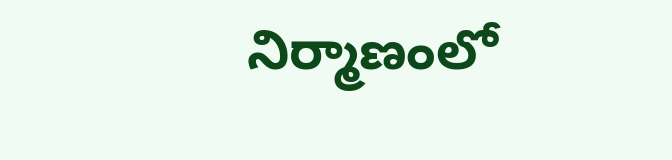నిర్మాణంలో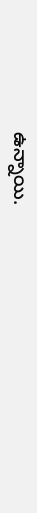ఉన్నాయి.